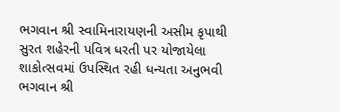ભગવાન શ્રી સ્વામિનારાયણની અસીમ કૃપાથી સુરત શહેરની પવિત્ર ધરતી પર યોજાયેલા શાકોત્સવમાં ઉપસ્થિત રહી ધન્યતા અનુભવી
ભગવાન શ્રી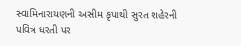સ્વામિનારાયણની અસીમ કૃપાથી સુરત શહેરની પવિત્ર ધરતી પર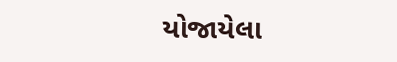યોજાયેલા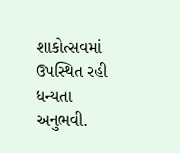શાકોત્સવમાં ઉપસ્થિત રહી ધન્યતા અનુભવી.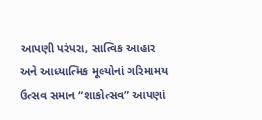આપણી પરંપરા, સાત્વિક આહાર અને આધ્યાત્મિક મૂલ્યોનાં ગરિમામય ઉત્સવ સમાન “શાકોત્સવ” આપણાં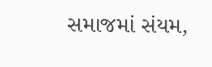સમાજમાં સંયમ,